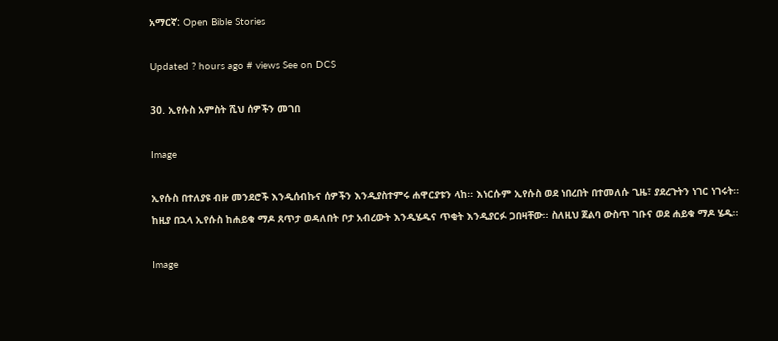አማርኛ: Open Bible Stories

Updated ? hours ago # views See on DCS

30. ኢየሱስ አምስት ሺህ ሰዎችን መገበ

Image

ኢየሱስ በተለያዩ ብዙ መንደሮች እንዲሰብኩና ሰዎችን እንዲያስተምሩ ሐዋርያቱን ላከ፡፡ እነርሱም ኢየሱስ ወደ ነበረበት በተመለሱ ጊዜ፣ ያደረጉትን ነገር ነገሩት፡፡ ከዚያ በኋላ ኢየሱስ ከሐይቁ ማዶ ጸጥታ ወዳለበት ቦታ አብረውት እንዲሄዱና ጥቂት እንዲያርፉ ጋበዛቸው፡፡ ስለዚህ ጀልባ ውስጥ ገቡና ወደ ሐይቁ ማዶ ሄዱ፡፡

Image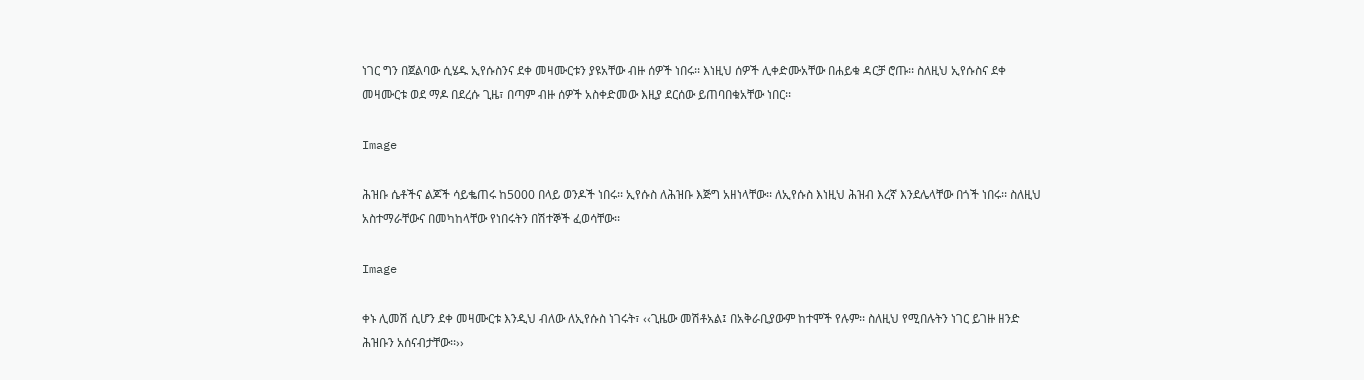ነገር ግን በጀልባው ሲሄዱ ኢየሱስንና ደቀ መዛሙርቱን ያዩአቸው ብዙ ሰዎች ነበሩ፡፡ እነዚህ ሰዎች ሊቀድሙአቸው በሐይቁ ዳርቻ ሮጡ፡፡ ስለዚህ ኢየሱስና ደቀ መዛሙርቱ ወደ ማዶ በደረሱ ጊዜ፣ በጣም ብዙ ሰዎች አስቀድመው እዚያ ደርሰው ይጠባበቁአቸው ነበር፡፡

Image

ሕዝቡ ሴቶችና ልጆች ሳይቈጠሩ ከ5000 በላይ ወንዶች ነበሩ፡፡ ኢየሱስ ለሕዝቡ እጅግ አዘነላቸው፡፡ ለኢየሱስ እነዚህ ሕዝብ እረኛ እንደሌላቸው በጎች ነበሩ፡፡ ስለዚህ አስተማራቸውና በመካከላቸው የነበሩትን በሽተኞች ፈወሳቸው፡፡

Image

ቀኑ ሊመሽ ሲሆን ደቀ መዛሙርቱ እንዲህ ብለው ለኢየሱስ ነገሩት፣ ‹‹ጊዜው መሽቶአል፤ በአቅራቢያውም ከተሞች የሉም፡፡ ስለዚህ የሚበሉትን ነገር ይገዙ ዘንድ ሕዝቡን አሰናብታቸው፡፡››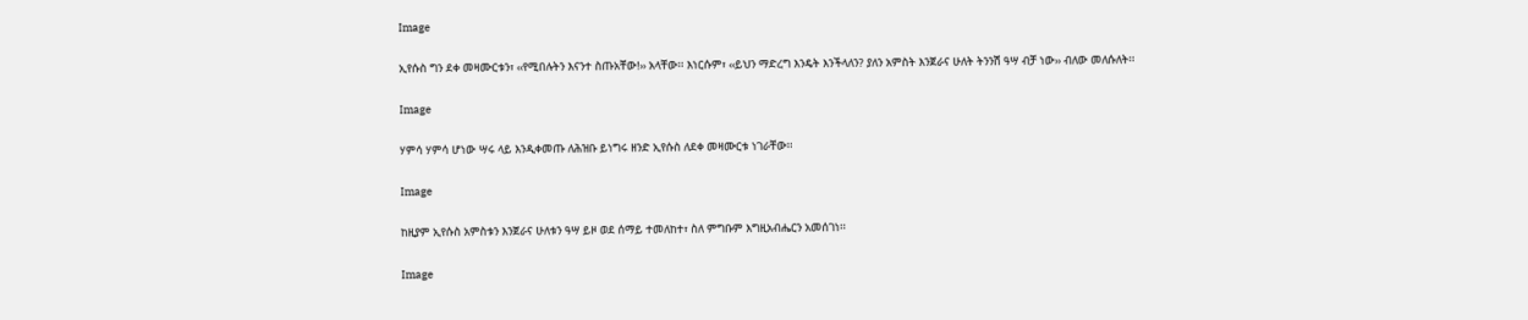Image

ኢየሱስ ግን ደቀ መዛሙርቱን፣ ‹‹የሚበሉትን እናንተ ስጡአቸው!›› አላቸው፡፡ እነርሱም፣ ‹‹ይህን ማድረግ እንዴት እንችላለን? ያለን አምስት እንጀራና ሁለት ትንንሽ ዓሣ ብቻ ነው›› ብለው መለሱለት፡፡

Image

ሃምሳ ሃምሳ ሆነው ሣሩ ላይ እንዲቀመጡ ለሕዝቡ ይነግሩ ዘንድ ኢየሱስ ለደቀ መዛሙርቱ ነገራቸው፡፡

Image

ከዚያም ኢየሱስ አምስቱን እንጀራና ሁለቱን ዓሣ ይዞ ወደ ሰማይ ተመለከተ፣ ስለ ምግቡም እግዚአብሔርን አመሰገነ፡፡

Image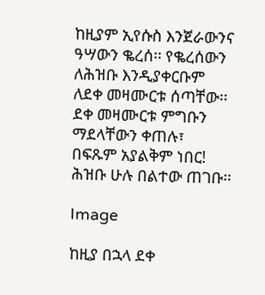ከዚያም ኢየሱስ እንጀራውንና ዓሣውን ቈረሰ፡፡ የቈረሰውን ለሕዝቡ እንዲያቀርቡም ለደቀ መዛሙርቱ ሰጣቸው፡፡ ደቀ መዛሙርቱ ምግቡን ማደላቸውን ቀጠሉ፣ በፍጹም አያልቅም ነበር! ሕዝቡ ሁሉ በልተው ጠገቡ፡፡

Image

ከዚያ በኋላ ደቀ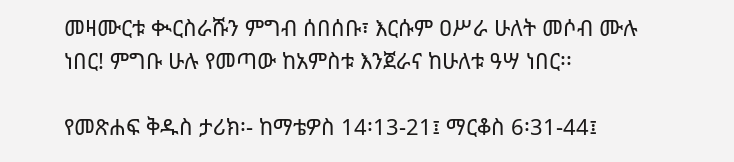መዛሙርቱ ቊርስራሹን ምግብ ሰበሰቡ፣ እርሱም ዐሥራ ሁለት መሶብ ሙሉ ነበር! ምግቡ ሁሉ የመጣው ከአምስቱ እንጀራና ከሁለቱ ዓሣ ነበር፡፡

የመጽሐፍ ቅዱስ ታሪክ፡- ከማቴዎስ 14፡13-21፤ ማርቆስ 6፡31-44፤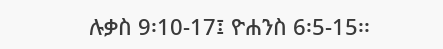ሉቃስ 9፡10-17፤ ዮሐንስ 6፡5-15፡፡